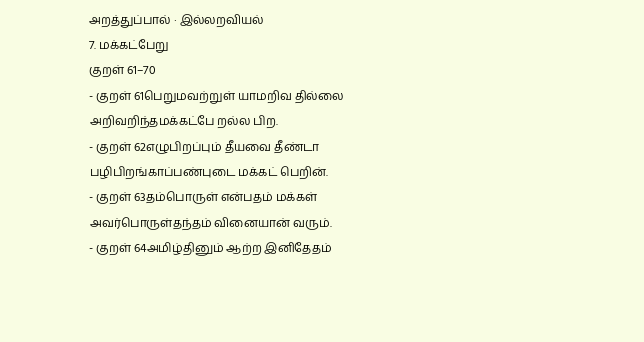அறத்துப்பால் · இல்லறவியல்
7. மக்கட்பேறு
குறள் 61–70
- குறள் 61பெறுமவற்றுள் யாமறிவ தில்லை அறிவறிந்தமக்கட்பே றல்ல பிற.
- குறள் 62எழுபிறப்பும் தீயவை தீண்டா பழிபிறங்காப்பண்புடை மக்கட் பெறின்.
- குறள் 63தம்பொருள் என்பதம் மக்கள் அவர்பொருள்தந்தம் வினையான் வரும்.
- குறள் 64அமிழ்தினும் ஆற்ற இனிதேதம்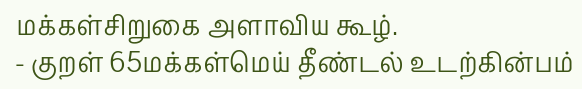மக்கள்சிறுகை அளாவிய கூழ்.
- குறள் 65மக்கள்மெய் தீண்டல் உடற்கின்பம்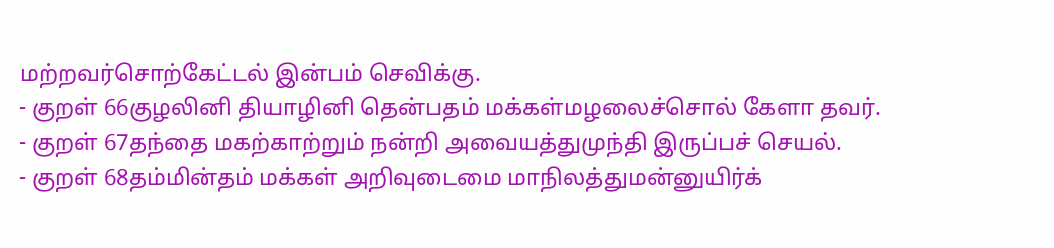மற்றவர்சொற்கேட்டல் இன்பம் செவிக்கு.
- குறள் 66குழலினி தியாழினி தென்பதம் மக்கள்மழலைச்சொல் கேளா தவர்.
- குறள் 67தந்தை மகற்காற்றும் நன்றி அவையத்துமுந்தி இருப்பச் செயல்.
- குறள் 68தம்மின்தம் மக்கள் அறிவுடைமை மாநிலத்துமன்னுயிர்க்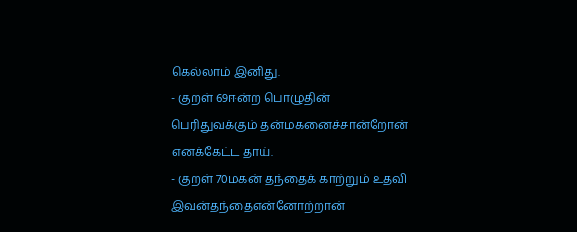கெல்லாம் இனிது.
- குறள் 69ஈன்ற பொழுதின் பெரிதுவக்கும் தன்மகனைச்சான்றோன் எனக்கேட்ட தாய்.
- குறள் 70மகன் தந்தைக் காற்றும் உதவி இவன்தந்தைஎன்னோற்றான்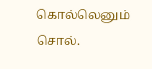கொல்லெனும் சொல்.